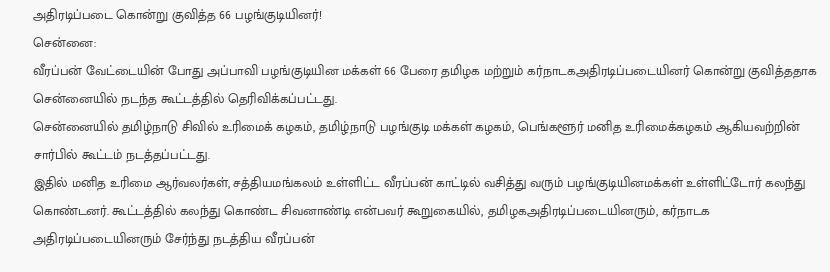அதிரடிப்படை கொன்று குவித்த 66 பழங்குடியினர்!
சென்னை:
வீரப்பன் வேட்டையின் போது அப்பாவி பழங்குடியின மக்கள் 66 பேரை தமிழக மற்றும் கர்நாடகஅதிரடிப்படையினர் கொன்று குவித்ததாக சென்னையில் நடந்த கூட்டத்தில் தெரிவிக்கப்பட்டது.
சென்னையில் தமிழ்நாடு சிவில் உரிமைக் கழகம், தமிழ்நாடு பழங்குடி மக்கள் கழகம், பெங்களூர் மனித உரிமைக்கழகம் ஆகியவற்றின் சார்பில் கூட்டம் நடத்தப்பட்டது.
இதில் மனித உரிமை ஆர்வலர்கள், சத்தியமங்கலம் உள்ளிட்ட வீரப்பன் காட்டில் வசித்து வரும் பழங்குடியினமக்கள் உள்ளிட்டோர் கலந்து கொண்டனர். கூட்டத்தில் கலந்து கொண்ட சிவனாண்டி என்பவர் கூறுகையில், தமிழகஅதிரடிப்படையினரும், கர்நாடக அதிரடிப்படையினரும் சேர்ந்து நடத்திய வீரப்பன்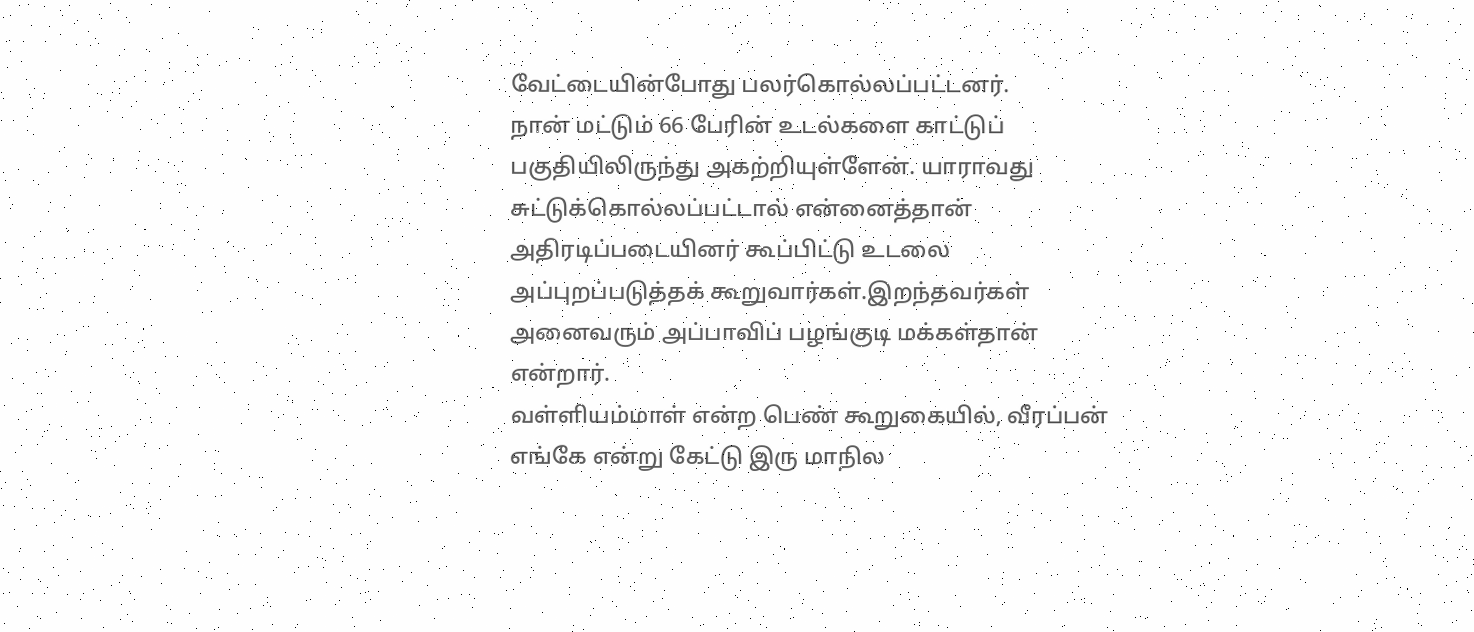வேட்டையின்போது பலர்கொல்லப்பட்டனர்.
நான் மட்டும் 66 பேரின் உடல்களை காட்டுப் பகுதியிலிருந்து அகற்றியுள்ளேன். யாராவது சுட்டுக்கொல்லப்பட்டால் என்னைத்தான் அதிரடிப்படையினர் கூப்பிட்டு உடலை அப்புறப்படுத்தக் கூறுவார்கள்.இறந்தவர்கள் அனைவரும் அப்பாவிப் பழங்குடி மக்கள்தான் என்றார்.
வள்ளியம்மாள் என்ற பெண் கூறுகையில், வீரப்பன் எங்கே என்று கேட்டு இரு மாநில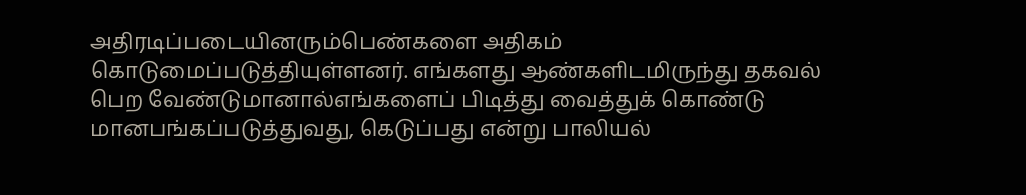அதிரடிப்படையினரும்பெண்களை அதிகம் கொடுமைப்படுத்தியுள்ளனர். எங்களது ஆண்களிடமிருந்து தகவல் பெற வேண்டுமானால்எங்களைப் பிடித்து வைத்துக் கொண்டு மானபங்கப்படுத்துவது, கெடுப்பது என்று பாலியல்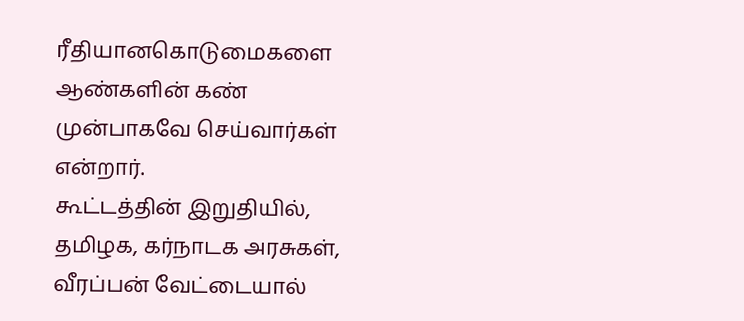ரீதியானகொடுமைகளை ஆண்களின் கண் முன்பாகவே செய்வார்கள் என்றார்.
கூட்டத்தின் இறுதியில், தமிழக, கர்நாடக அரசுகள், வீரப்பன் வேட்டையால்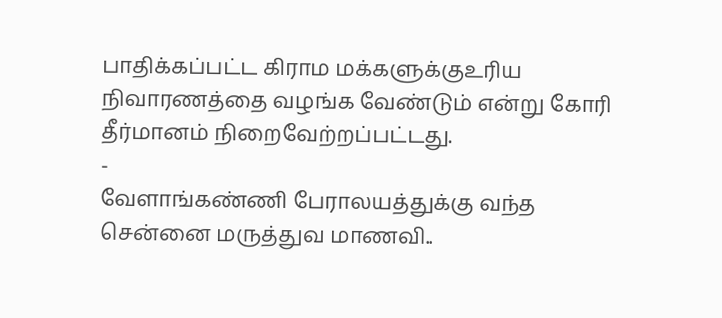பாதிக்கப்பட்ட கிராம மக்களுக்குஉரிய நிவாரணத்தை வழங்க வேண்டும் என்று கோரி தீர்மானம் நிறைவேற்றப்பட்டது.
-
வேளாங்கண்ணி பேராலயத்துக்கு வந்த சென்னை மருத்துவ மாணவி..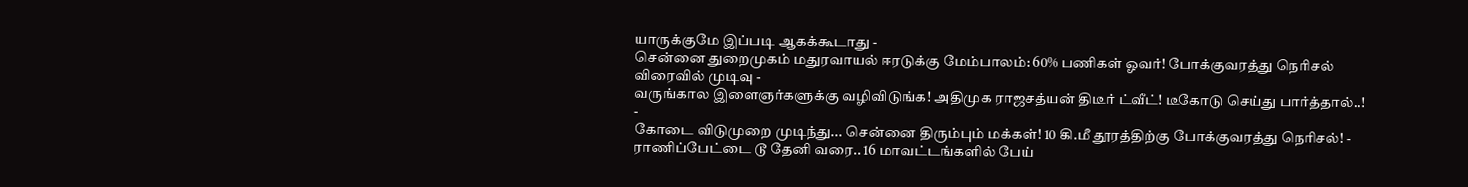யாருக்குமே இப்படி ஆகக்கூடாது -
சென்னை துறைமுகம் மதுரவாயல் ஈரடுக்கு மேம்பாலம்: 60% பணிகள் ஓவர்! போக்குவரத்து நெரிசல் விரைவில் முடிவு -
வருங்கால இளைஞர்களுக்கு வழிவிடுங்க! அதிமுக ராஜசத்யன் திடீர் ட்வீட்! டீகோடு செய்து பார்த்தால்..! -
கோடை விடுமுறை முடிந்து... சென்னை திரும்பும் மக்கள்! 10 கி.மீ தூரத்திற்கு போக்குவரத்து நெரிசல்! -
ராணிப்பேட்டை டூ தேனி வரை.. 16 மாவட்டங்களில் பேய்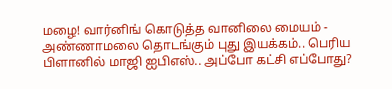மழை! வார்னிங் கொடுத்த வானிலை மையம் -
அண்ணாமலை தொடங்கும் புது இயக்கம்.. பெரிய பிளானில் மாஜி ஐபிஎஸ்.. அப்போ கட்சி எப்போது?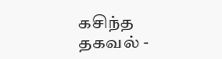கசிந்த தகவல் -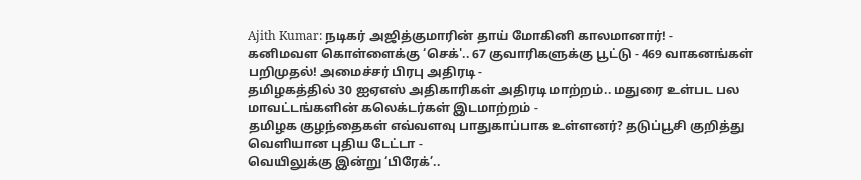Ajith Kumar: நடிகர் அஜித்குமாரின் தாய் மோகினி காலமானார்! -
கனிமவள கொள்ளைக்கு ‘செக்'.. 67 குவாரிகளுக்கு பூட்டு - 469 வாகனங்கள் பறிமுதல்! அமைச்சர் பிரபு அதிரடி -
தமிழகத்தில் 30 ஐஏஎஸ் அதிகாரிகள் அதிரடி மாற்றம்.. மதுரை உள்பட பல மாவட்டங்களின் கலெக்டர்கள் இடமாற்றம் -
தமிழக குழந்தைகள் எவ்வளவு பாதுகாப்பாக உள்ளனர்? தடுப்பூசி குறித்து வெளியான புதிய டேட்டா -
வெயிலுக்கு இன்று ‘பிரேக்’..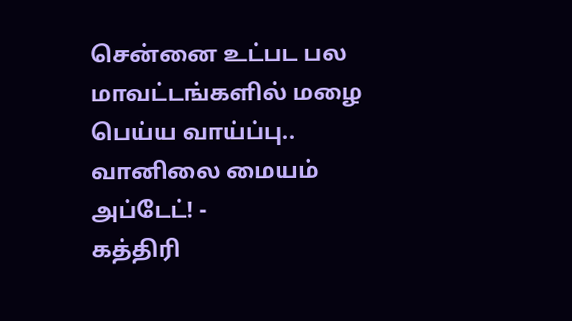சென்னை உட்பட பல மாவட்டங்களில் மழை பெய்ய வாய்ப்பு.. வானிலை மையம் அப்டேட்! -
கத்திரி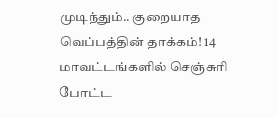முடிந்தும்.. குறையாத வெப்பத்தின் தாக்கம்! 14 மாவட்டங்களில் செஞ்சுரி போட்ட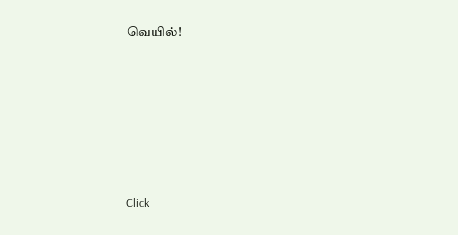வெயில்!












Click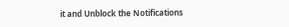it and Unblock the Notifications